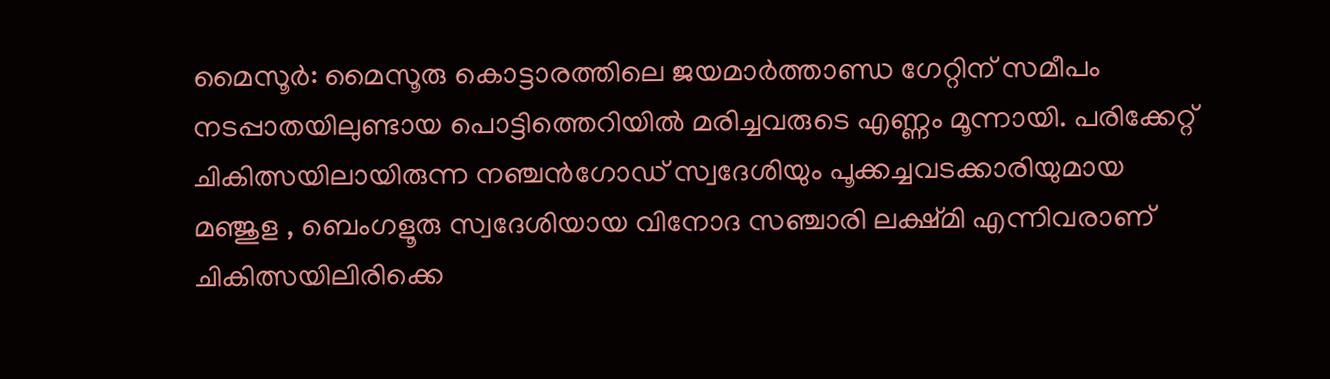മൈസൂര്‍: മൈസൂരു കൊട്ടാരത്തിലെ ജയമാര്‍ത്താണ്ഡ ഗേറ്റിന് സമീപം നടപ്പാതയിലുണ്ടായ പൊട്ടിത്തെറിയില്‍ മരിച്ചവരുടെ എണ്ണം മൂന്നായി. പരിക്കേറ്റ് ചികിത്സയിലായിരുന്ന നഞ്ചന്‍ഗോഡ് സ്വദേശിയും പൂക്കച്ചവടക്കാരിയുമായ മഞ്ജുള , ബെംഗളൂരു സ്വദേശിയായ വിനോദ സഞ്ചാരി ലക്ഷ്മി എന്നിവരാണ് ചികിത്സയിലിരിക്കെ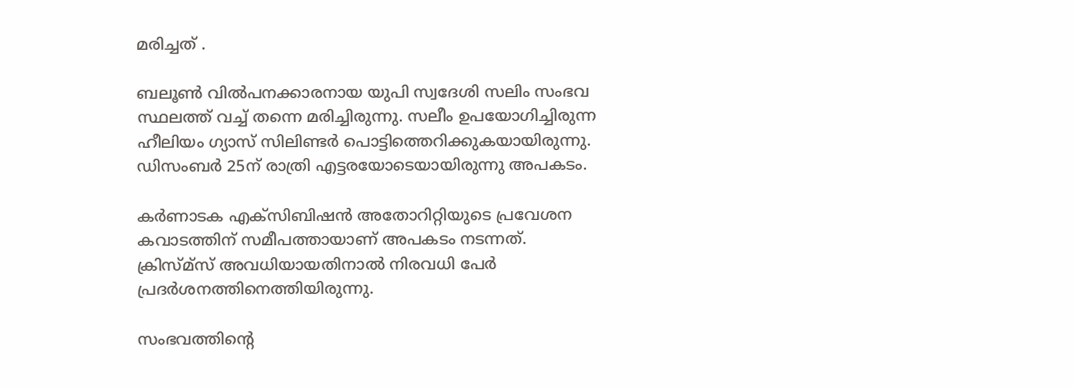മരിച്ചത് .

ബലൂണ്‍ വില്‍പനക്കാരനായ യുപി സ്വദേശി സലിം സംഭവ സ്ഥലത്ത് വച്ച് തന്നെ മരിച്ചിരുന്നു. സലീം ഉപയോഗിച്ചിരുന്ന ഹീലിയം ഗ്യാസ് സിലിണ്ടര്‍ പൊട്ടിത്തെറിക്കുകയായിരുന്നു. ഡിസംബര്‍ 25ന് രാത്രി എട്ടരയോടെയായിരുന്നു അപകടം.

കര്‍ണാടക എക്‌സിബിഷന്‍ അതോറിറ്റിയുടെ പ്രവേശന കവാടത്തിന് സമീപത്തായാണ് അപകടം നടന്നത്. ക്രിസ്മ്‌സ് അവധിയായതിനാല്‍ നിരവധി പേര്‍ പ്രദര്‍ശനത്തിനെത്തിയിരുന്നു.

സംഭവത്തിന്റെ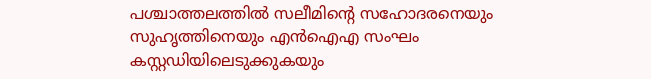പശ്ചാത്തലത്തില്‍ സലീമിന്റെ സഹോദരനെയും സുഹൃത്തിനെയും എന്‍ഐഎ സംഘം കസ്റ്റഡിയിലെടുക്കുകയും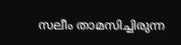സലീം താമസിച്ചിരുന്ന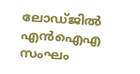ലോഡ്ജില്‍ എന്‍ഐഎ സംഘം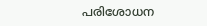പരിശോധന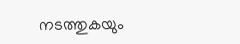നടത്തുകയും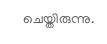ചെയ്തിരുന്നു.